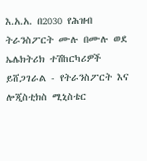እ.አ.አ. በ2030 የሕዝብ ትራንስፖርት ሙሉ በሙሉ ወደ ኤሌክትሪክ ተሽከርካሪዎች ይሸጋገራል - የትራንስፖርት እና ሎጂስቲክስ ሚኒስቴር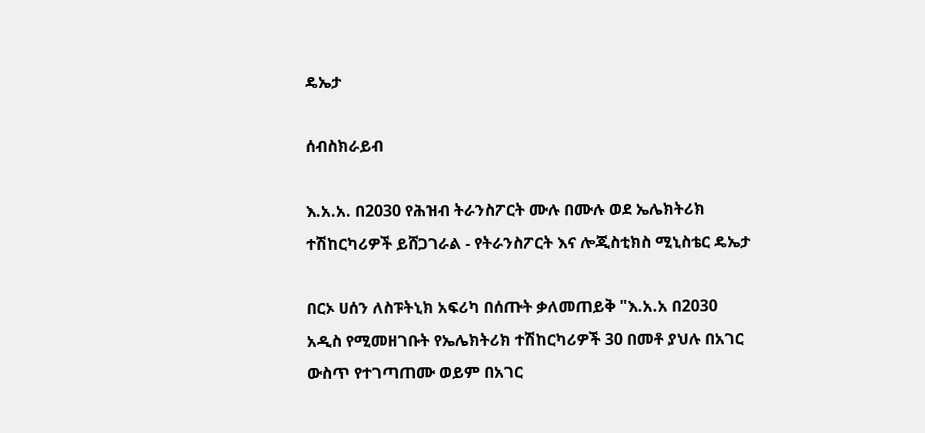ዴኤታ

ሰብስክራይብ

እ.አ.አ. በ2030 የሕዝብ ትራንስፖርት ሙሉ በሙሉ ወደ ኤሌክትሪክ ተሽከርካሪዎች ይሸጋገራል - የትራንስፖርት እና ሎጂስቲክስ ሚኒስቴር ዴኤታ

በርኦ ሀሰን ለስፑትኒክ አፍሪካ በሰጡት ቃለመጠይቅ "እ.አ.አ በ2030 አዲስ የሚመዘገቡት የኤሌክትሪክ ተሽከርካሪዎች 30 በመቶ ያህሉ በአገር ውስጥ የተገጣጠሙ ወይም በአገር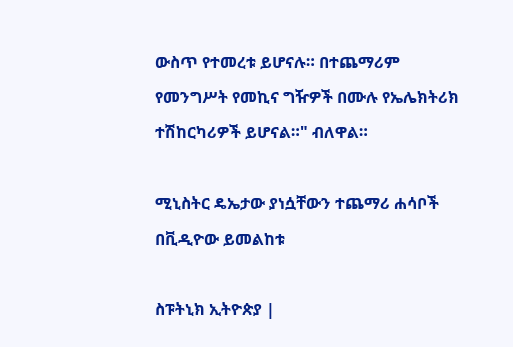ውስጥ የተመረቱ ይሆናሉ። በተጨማሪም የመንግሥት የመኪና ግዥዎች በሙሉ የኤሌክትሪክ ተሽከርካሪዎች ይሆናል።" ብለዋል።

ሚኒስትር ዴኤታው ያነሷቸውን ተጨማሪ ሐሳቦች በቪዲዮው ይመልከቱ

ስፑትኒክ ኢትዮጵያ |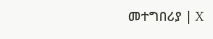መተግበሪያ | X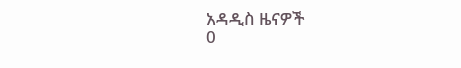አዳዲስ ዜናዎች
0